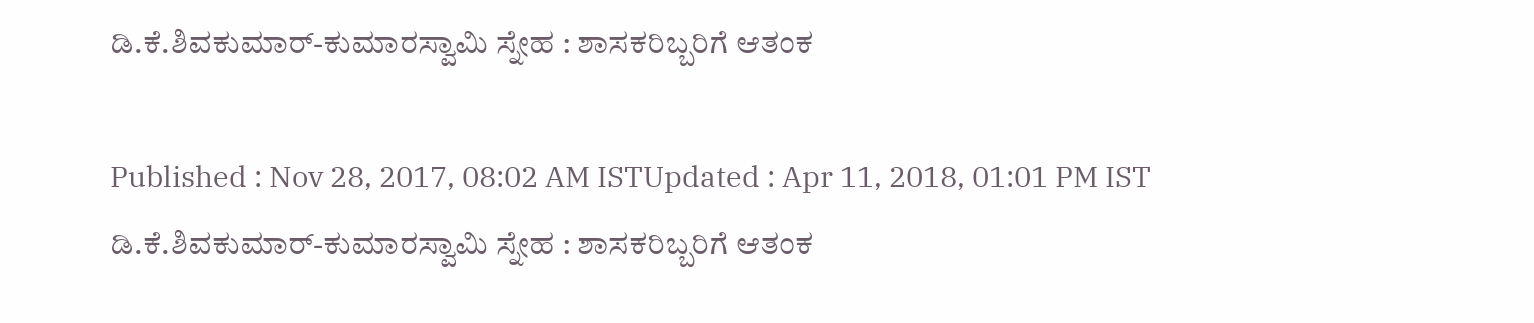ಡಿ.ಕೆ.ಶಿವಕುಮಾರ್-ಕುಮಾರಸ್ವಾಮಿ ಸ್ನೇಹ : ಶಾಸಕರಿಬ್ಬರಿಗೆ ಆತಂಕ

Published : Nov 28, 2017, 08:02 AM ISTUpdated : Apr 11, 2018, 01:01 PM IST
ಡಿ.ಕೆ.ಶಿವಕುಮಾರ್-ಕುಮಾರಸ್ವಾಮಿ ಸ್ನೇಹ : ಶಾಸಕರಿಬ್ಬರಿಗೆ ಆತಂಕ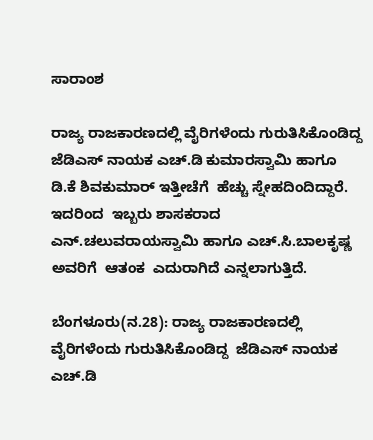ಸಾರಾಂಶ

ರಾಜ್ಯ ರಾಜಕಾರಣದಲ್ಲಿ ವೈರಿಗಳೆಂದು ಗುರುತಿಸಿಕೊಂಡಿದ್ದ  ಜೆಡಿಎಸ್ ನಾಯಕ ಎಚ್.ಡಿ ಕುಮಾರಸ್ವಾಮಿ ಹಾಗೂ  ಡಿ.ಕೆ ಶಿವಕುಮಾರ್ ಇತ್ತೀಚೆಗೆ  ಹೆಚ್ಚು ಸ್ನೇಹದಿಂದಿದ್ದಾರೆ.  ಇದರಿಂದ  ಇಬ್ಬರು ಶಾಸಕರಾದ ಎನ್.ಚಲುವರಾಯಸ್ವಾಮಿ ಹಾಗೂ ಎಚ್.ಸಿ.ಬಾಲಕೃಷ್ಣ ಅವರಿಗೆ  ಆತಂಕ  ಎದುರಾಗಿದೆ ಎನ್ನಲಾಗುತ್ತಿದೆ.

ಬೆಂಗಳೂರು(ನ.28): ರಾಜ್ಯ ರಾಜಕಾರಣದಲ್ಲಿ ವೈರಿಗಳೆಂದು ಗುರುತಿಸಿಕೊಂಡಿದ್ದ  ಜೆಡಿಎಸ್ ನಾಯಕ ಎಚ್.ಡಿ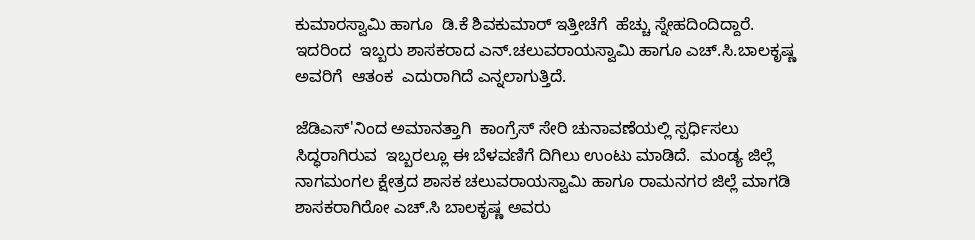ಕುಮಾರಸ್ವಾಮಿ ಹಾಗೂ  ಡಿ.ಕೆ ಶಿವಕುಮಾರ್ ಇತ್ತೀಚೆಗೆ  ಹೆಚ್ಚು ಸ್ನೇಹದಿಂದಿದ್ದಾರೆ.  ಇದರಿಂದ  ಇಬ್ಬರು ಶಾಸಕರಾದ ಎನ್.ಚಲುವರಾಯಸ್ವಾಮಿ ಹಾಗೂ ಎಚ್.ಸಿ.ಬಾಲಕೃಷ್ಣ ಅವರಿಗೆ  ಆತಂಕ  ಎದುರಾಗಿದೆ ಎನ್ನಲಾಗುತ್ತಿದೆ.

ಜೆಡಿಎಸ್'ನಿಂದ ಅಮಾನತ್ತಾಗಿ  ಕಾಂಗ್ರೆಸ್ ಸೇರಿ ಚುನಾವಣೆಯಲ್ಲಿ ಸ್ಪರ್ಧಿಸಲು ಸಿದ್ಧರಾಗಿರುವ  ಇಬ್ಬರಲ್ಲೂ ಈ ಬೆಳವಣಿಗೆ ದಿಗಿಲು ಉಂಟು ಮಾಡಿದೆ.  ಮಂಡ್ಯ ಜಿಲ್ಲೆ ನಾಗಮಂಗಲ ಕ್ಷೇತ್ರದ ಶಾಸಕ ಚಲುವರಾಯಸ್ವಾಮಿ ಹಾಗೂ ರಾಮನಗರ ಜಿಲ್ಲೆ ಮಾಗಡಿ  ಶಾಸಕರಾಗಿರೋ ಎಚ್.ಸಿ ಬಾಲಕೃಷ್ಣ ಅವರು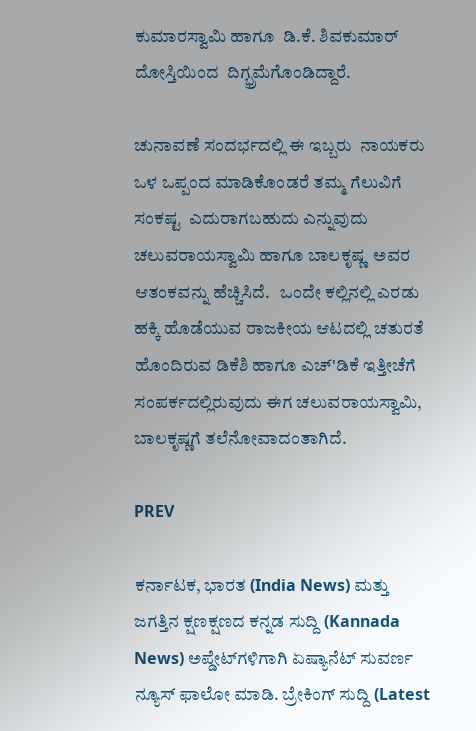ಕುಮಾರಸ್ವಾಮಿ ಹಾಗೂ  ಡಿ.ಕೆ. ಶಿವಕುಮಾರ್ ದೋಸ್ತಿಯಿಂದ  ದಿಗ್ಭ್ರಮೆಗೊಂಡಿದ್ದಾರೆ.

ಚುನಾವಣೆ ಸಂದರ್ಭದಲ್ಲಿ ಈ ಇಬ್ಬರು  ನಾಯಕರು ಒಳ ಒಪ್ಪಂದ ಮಾಡಿಕೊಂಡರೆ ತಮ್ಮ ಗೆಲುವಿಗೆ ಸಂಕಷ್ಟ  ಎದುರಾಗಬಹುದು ಎನ್ನುವುದು ಚಲುವರಾಯಸ್ವಾಮಿ ಹಾಗೂ ಬಾಲಕೃಷ್ಣ  ಅವರ ಆತಂಕವನ್ನು ಹೆಚ್ಚಿಸಿದೆ.   ಒಂದೇ ಕಲ್ಲಿನಲ್ಲಿ ಎರಡು ಹಕ್ಕಿ ಹೊಡೆಯುವ ರಾಜಕೀಯ ಆಟದಲ್ಲಿ ಚತುರತೆ ಹೊಂದಿರುವ ಡಿಕೆಶಿ ಹಾಗೂ ಎಚ್'ಡಿಕೆ ಇತ್ತೀಚೆಗೆ ಸಂಪರ್ಕದಲ್ಲಿರುವುದು ಈಗ ಚಲುವರಾಯಸ್ವಾಮಿ, ಬಾಲಕೃಷ್ಣಗೆ ತಲೆನೋವಾದಂತಾಗಿದೆ.

PREV

ಕರ್ನಾಟಕ, ಭಾರತ (India News) ಮತ್ತು ಜಗತ್ತಿನ ಕ್ಷಣಕ್ಷಣದ ಕನ್ನಡ ಸುದ್ದಿ (Kannada News) ಅಪ್ಡೇಟ್‌ಗಳಿಗಾಗಿ ಏಷ್ಯಾನೆಟ್ ಸುವರ್ಣ ನ್ಯೂಸ್‌ ಫಾಲೋ ಮಾಡಿ. ಬ್ರೇಕಿಂಗ್ ಸುದ್ದಿ (Latest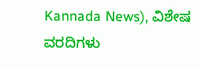Kannada News), ವಿಶೇಷ ವರದಿಗಳು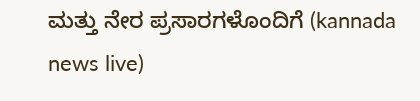ಮತ್ತು ನೇರ ಪ್ರಸಾರಗಳೊಂದಿಗೆ (kannada news live)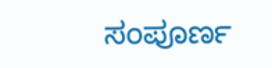ಸಂಪೂರ್ಣ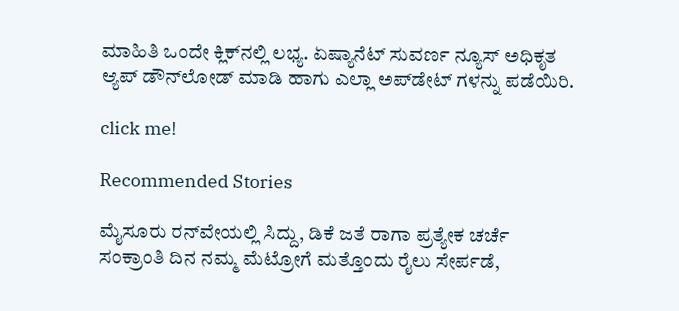ಮಾಹಿತಿ ಒಂದೇ ಕ್ಲಿಕ್‌ನಲ್ಲಿ ಲಭ್ಯ. ಏಷ್ಯಾನೆಟ್ ಸುವರ್ಣ ನ್ಯೂಸ್ ಅಧಿಕೃತ ಆ್ಯಪ್ ಡೌನ್‌ಲೋಡ್ ಮಾಡಿ ಹಾಗು ಎಲ್ಲಾ ಅಪ್‌ಡೇಟ್ ಗಳನ್ನು ಪಡೆಯಿರಿ.

click me!

Recommended Stories

ಮೈಸೂರು ರನ್‌ವೇಯಲ್ಲಿ ಸಿದ್ದು, ಡಿಕೆ ಜತೆ ರಾಗಾ ಪ್ರತ್ಯೇಕ ಚರ್ಚೆ
ಸಂಕ್ರಾಂತಿ ದಿನ ನಮ್ಮ ಮೆಟ್ರೋಗೆ ಮತ್ತೊಂದು ರೈಲು ಸೇರ್ಪಡೆ,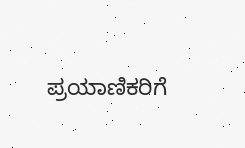ಪ್ರಯಾಣಿಕರಿಗೆ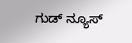ಗುಡ್ ನ್ಯೂಸ್